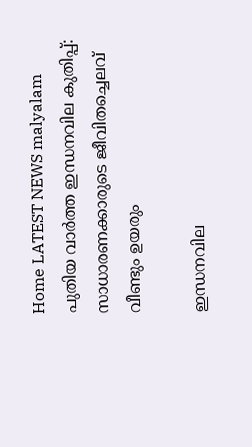Home LATEST NEWS malyalam പുതിയ വാർത്ത ഇന്ധനവില കുതിപ്പ്: സാധാരണക്കാരുടെ ജീവിതച്ചെലവ് വീണ്ടും ഉയരും

ഇന്ധനവില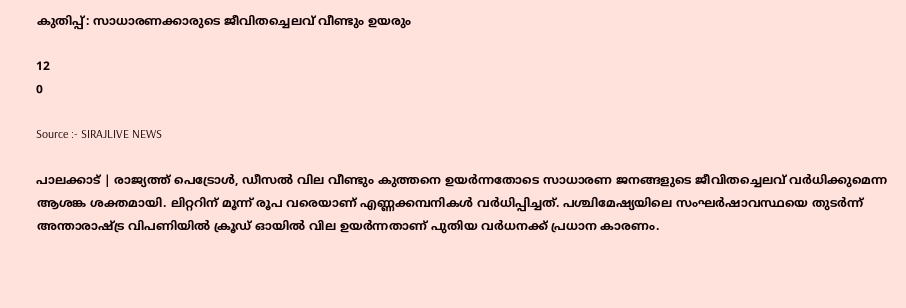കുതിപ്പ്: സാധാരണക്കാരുടെ ജീവിതച്ചെലവ് വീണ്ടും ഉയരും

12
0

Source :- SIRAJLIVE NEWS

പാലക്കാട് | രാജ്യത്ത് പെട്രോൾ, ഡീസൽ വില വീണ്ടും കുത്തനെ ഉയർന്നതോടെ സാധാരണ ജനങ്ങളുടെ ജീവിതച്ചെലവ് വർധിക്കുമെന്ന ആശങ്ക ശക്തമായി. ലിറ്ററിന് മൂന്ന് രൂപ വരെയാണ് എണ്ണക്കമ്പനികൾ വർധിപ്പിച്ചത്. പശ്ചിമേഷ്യയിലെ സംഘർഷാവസ്ഥയെ തുടർന്ന് അന്താരാഷ്ട്ര വിപണിയിൽ ക്രൂഡ് ഓയിൽ വില ഉയർന്നതാണ് പുതിയ വർധനക്ക് പ്രധാന കാരണം.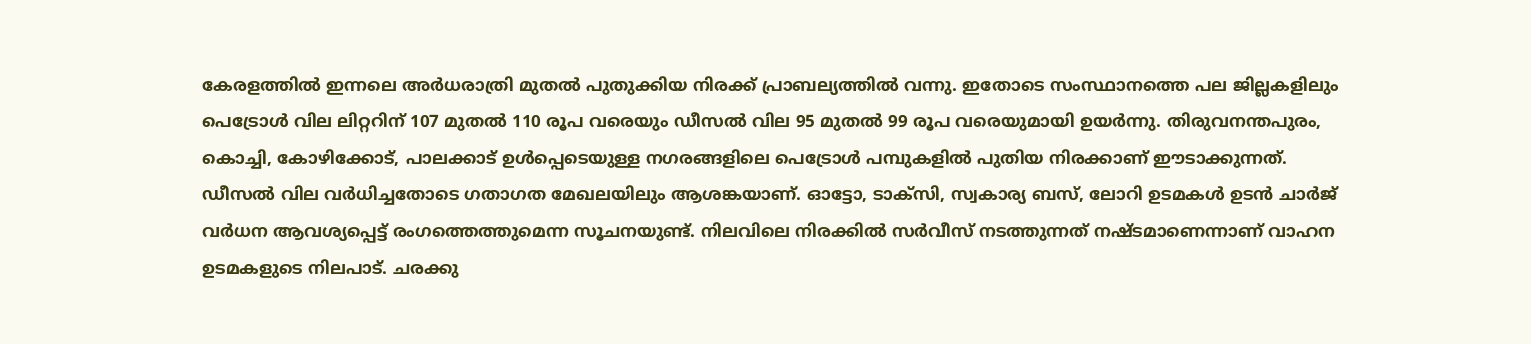കേരളത്തിൽ ഇന്നലെ അർധരാത്രി മുതൽ പുതുക്കിയ നിരക്ക് പ്രാബല്യത്തിൽ വന്നു. ഇതോടെ സംസ്ഥാനത്തെ പല ജില്ലകളിലും പെട്രോൾ വില ലിറ്ററിന് 107 മുതൽ 110 രൂപ വരെയും ഡീസൽ വില 95 മുതൽ 99 രൂപ വരെയുമായി ഉയർന്നു. തിരുവനന്തപുരം, കൊച്ചി, കോഴിക്കോട്, പാലക്കാട് ഉൾപ്പെടെയുള്ള നഗരങ്ങളിലെ പെട്രോൾ പമ്പുകളിൽ പുതിയ നിരക്കാണ് ഈടാക്കുന്നത്.
ഡീസൽ വില വർധിച്ചതോടെ ഗതാഗത മേഖലയിലും ആശങ്കയാണ്. ഓട്ടോ, ടാക്‌സി, സ്വകാര്യ ബസ്, ലോറി ഉടമകൾ ഉടൻ ചാർജ് വർധന ആവശ്യപ്പെട്ട് രംഗത്തെത്തുമെന്ന സൂചനയുണ്ട്. നിലവിലെ നിരക്കിൽ സർവീസ് നടത്തുന്നത് നഷ്ടമാണെന്നാണ് വാഹന ഉടമകളുടെ നിലപാട്. ചരക്കു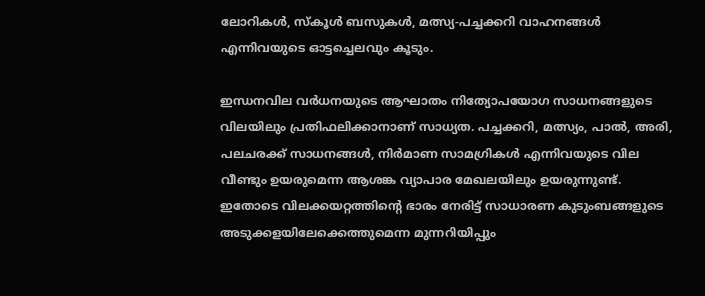ലോറികൾ, സ്‌കൂൾ ബസുകൾ, മത്സ്യ-പച്ചക്കറി വാഹനങ്ങൾ എന്നിവയുടെ ഓട്ടച്ചെലവും കൂടും.

ഇന്ധനവില വർധനയുടെ ആഘാതം നിത്യോപയോഗ സാധനങ്ങളുടെ വിലയിലും പ്രതിഫലിക്കാനാണ് സാധ്യത. പച്ചക്കറി, മത്സ്യം, പാൽ, അരി, പലചരക്ക് സാധനങ്ങൾ, നിർമാണ സാമഗ്രികൾ എന്നിവയുടെ വില വീണ്ടും ഉയരുമെന്ന ആശങ്ക വ്യാപാര മേഖലയിലും ഉയരുന്നുണ്ട്. ഇതോടെ വിലക്കയറ്റത്തിന്റെ ഭാരം നേരിട്ട് സാധാരണ കുടുംബങ്ങളുടെ അടുക്കളയിലേക്കെത്തുമെന്ന മുന്നറിയിപ്പും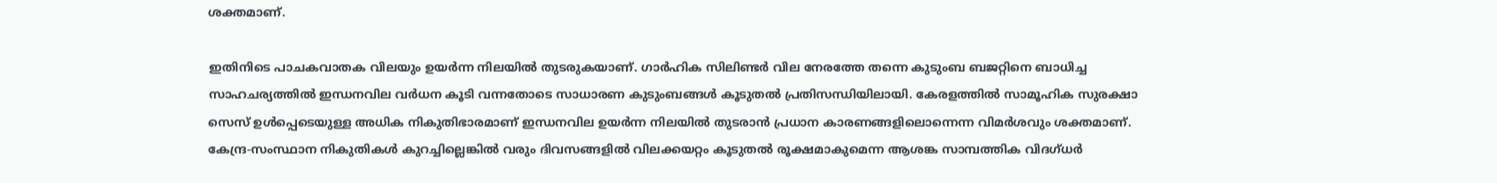ശക്തമാണ്.

ഇതിനിടെ പാചകവാതക വിലയും ഉയർന്ന നിലയിൽ തുടരുകയാണ്. ഗാർഹിക സിലിണ്ടർ വില നേരത്തേ തന്നെ കുടുംബ ബജറ്റിനെ ബാധിച്ച സാഹചര്യത്തിൽ ഇന്ധനവില വർധന കൂടി വന്നതോടെ സാധാരണ കുടുംബങ്ങൾ കൂടുതൽ പ്രതിസന്ധിയിലായി. കേരളത്തിൽ സാമൂഹിക സുരക്ഷാ സെസ് ഉൾപ്പെടെയുള്ള അധിക നികുതിഭാരമാണ് ഇന്ധനവില ഉയർന്ന നിലയിൽ തുടരാൻ പ്രധാന കാരണങ്ങളിലൊന്നെന്ന വിമർശവും ശക്തമാണ്. കേന്ദ്ര-സംസ്ഥാന നികുതികൾ കുറച്ചില്ലെങ്കിൽ വരും ദിവസങ്ങളിൽ വിലക്കയറ്റം കൂടുതൽ രൂക്ഷമാകുമെന്ന ആശങ്ക സാമ്പത്തിക വിദഗ്ധർ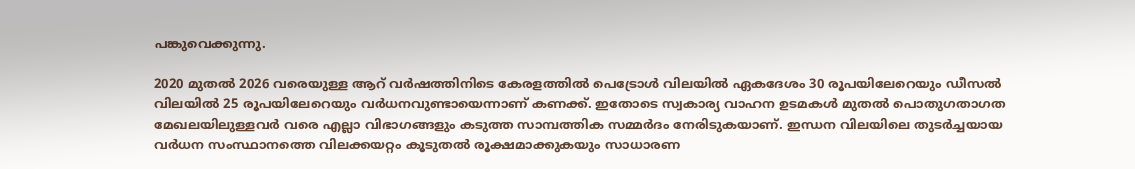പങ്കുവെക്കുന്നു.

2020 മുതൽ 2026 വരെയുള്ള ആറ് വർഷത്തിനിടെ കേരളത്തിൽ പെട്രോൾ വിലയിൽ ഏകദേശം 30 രൂപയിലേറെയും ഡീസൽ വിലയിൽ 25 രൂപയിലേറെയും വർധനവുണ്ടായെന്നാണ് കണക്ക്. ഇതോടെ സ്വകാര്യ വാഹന ഉടമകൾ മുതൽ പൊതുഗതാഗത മേഖലയിലുള്ളവർ വരെ എല്ലാ വിഭാഗങ്ങളും കടുത്ത സാമ്പത്തിക സമ്മർദം നേരിടുകയാണ്. ഇന്ധന വിലയിലെ തുടർച്ചയായ വർധന സംസ്ഥാനത്തെ വിലക്കയറ്റം കൂടുതൽ രൂക്ഷമാക്കുകയും സാധാരണ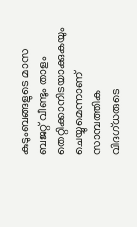കുടുംബങ്ങളുടെ മാസ ബജറ്റ് വീണ്ടും താളം തെറ്റിക്കാനിടയാക്കുകയും ചെയ്യുമെന്നാണ് സാമ്പത്തിക വിദഗ്ധരുടെ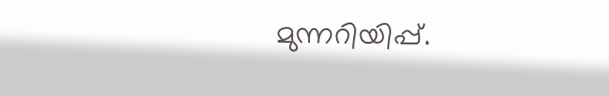മുന്നറിയിപ്പ്.